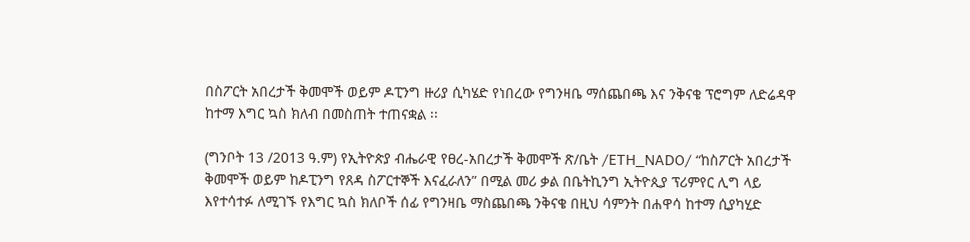በስፖርት አበረታች ቅመሞች ወይም ዶፒንግ ዙሪያ ሲካሄድ የነበረው የግንዛቤ ማሰጨበጫ እና ንቅናቄ ፕሮግም ለድሬዳዋ ከተማ እግር ኳስ ክለብ በመስጠት ተጠናቋል ፡፡

(ግንቦት 13 /2013 ዓ.ም) የኢትዮጵያ ብሔራዊ የፀረ-አበረታች ቅመሞች ጽ/ቤት /ETH_NADO/ “ከስፖርት አበረታች ቅመሞች ወይም ከዶፒንግ የጸዳ ስፖርተኞች እናፈራለን” በሚል መሪ ቃል በቤትኪንግ ኢትዮጲያ ፕሪምየር ሊግ ላይ እየተሳተፉ ለሚገኙ የእግር ኳስ ክለቦች ሰፊ የግንዛቤ ማስጨበጫ ንቅናቄ በዚህ ሳምንት በሐዋሳ ከተማ ሲያካሂድ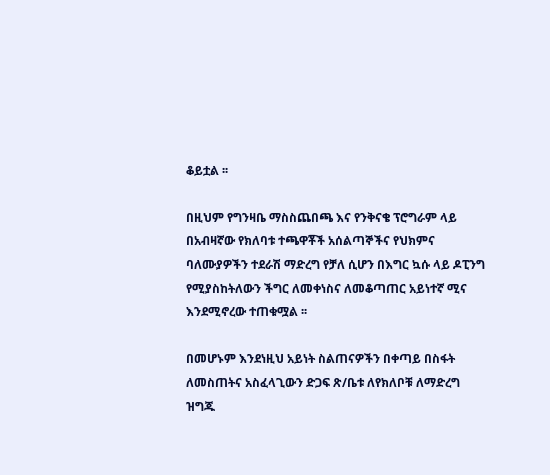ቆይቷል ፡፡

በዚህም የግንዛቤ ማስስጨበጫ እና የንቅናቄ ፕሮግራም ላይ በአብዛኛው የክለባቱ ተጫዋቾች አሰልጣኞችና የህክምና ባለሙያዎችን ተደራሽ ማድረግ የቻለ ሲሆን በእግር ኳሱ ላይ ዶፒንግ የሚያስከትለውን ችግር ለመቀነስና ለመቆጣጠር አይነተኛ ሚና እንደሚኖረው ተጠቁሟል ፡፡

በመሆኑም እንደነዚህ አይነት ስልጠናዎችን በቀጣይ በስፋት ለመስጠትና አስፈላጊውን ድጋፍ ጽ/ቤቱ ለየክለቦቹ ለማድረግ ዝግጁ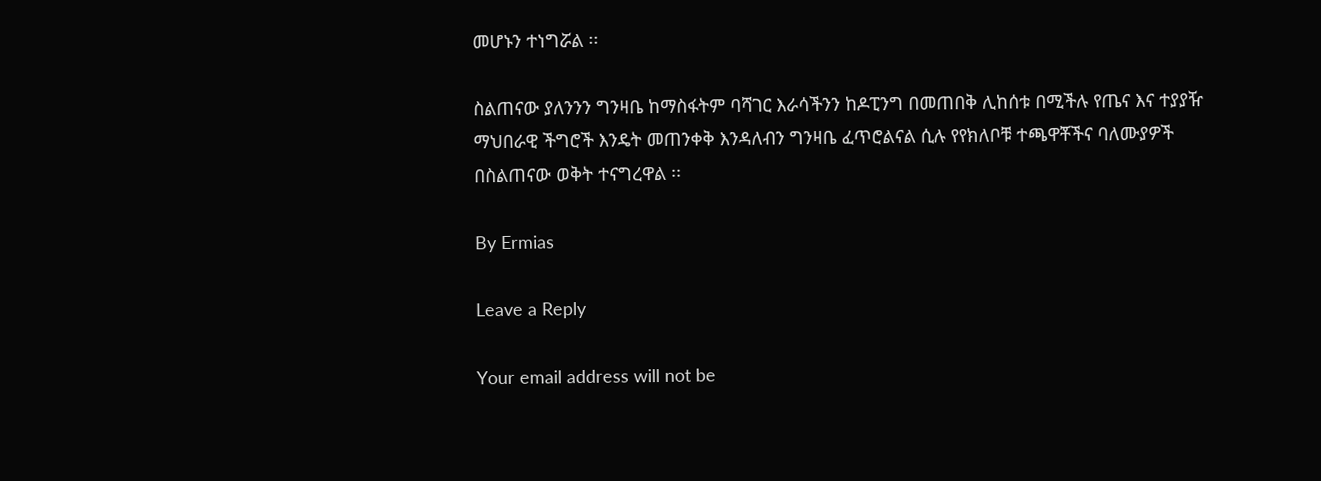መሆኑን ተነግሯል ፡፡

ስልጠናው ያለንንን ግንዛቤ ከማስፋትም ባሻገር እራሳችንን ከዶፒንግ በመጠበቅ ሊከሰቱ በሚችሉ የጤና እና ተያያዥ ማህበራዊ ችግሮች እንዴት መጠንቀቅ እንዳለብን ግንዛቤ ፈጥሮልናል ሲሉ የየክለቦቹ ተጫዋቾችና ባለሙያዎች በስልጠናው ወቅት ተናግረዋል ፡፡

By Ermias

Leave a Reply

Your email address will not be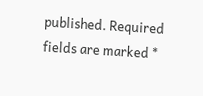published. Required fields are marked *